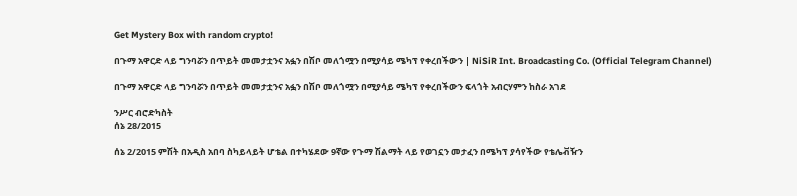Get Mystery Box with random crypto!

በጉማ አዋርድ ላይ ግንባሯን በጥይት መመታቷንና አፏን በሽቦ መለጎሟን በሚያሳይ ሜካፕ የቀረበችውን | NiSiR Int. Broadcasting Co. (Official Telegram Channel)

በጉማ አዋርድ ላይ ግንባሯን በጥይት መመታቷንና አፏን በሽቦ መለጎሟን በሚያሳይ ሜካፕ የቀረበችውን ፍላጎት አብርሃምን ከስራ አገደ

ንሥር ብሮድካስት
ሰኔ 28/2015

ሰኔ 2/2015 ምሽት በአዲስ አበባ ስካይላይት ሆቴል በተካሄደው 9ኛው የጉማ ሽልማት ላይ የወገኗን መታፈን በሜካፕ ያሳየችው የቴሌቭዥን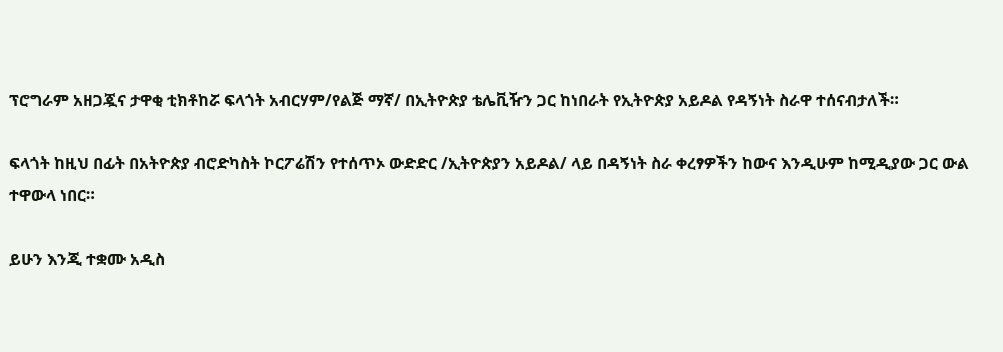ፕሮግራም አዘጋጇና ታዋቂ ቲክቶከሯ ፍላጎት አብርሃም/የልጅ ማኛ/ በኢትዮጵያ ቴሌቪዥን ጋር ከነበራት የኢትዮጵያ አይዶል የዳኝነት ስራዋ ተሰናብታለች።

ፍላጎት ከዚህ በፊት በአትዮጵያ ብሮድካስት ኮርፖሬሽን የተሰጥኦ ውድድር /ኢትዮጵያን አይዶል/ ላይ በዳኝነት ስራ ቀረፃዎችን ከውና እንዲሁም ከሚዲያው ጋር ውል ተዋውላ ነበር።

ይሁን እንጂ ተቋሙ አዲስ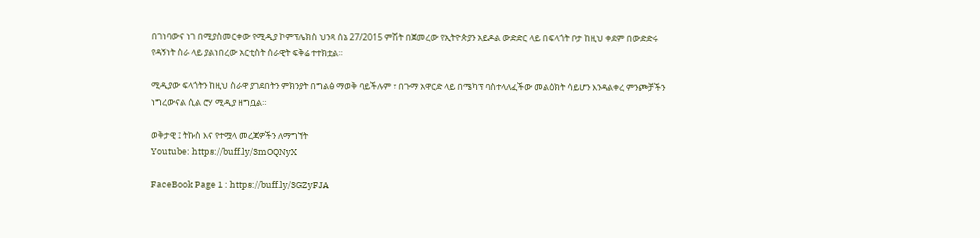በገነባውና ነገ በሚያስመርቀው የሚዲያ ኮምፕሌክስ ህንጻ ሰኔ 27/2015 ምሽት በጀመረው የኢትዮጵያን አይዶል ውድድር ላይ በፍላጎት ቦታ ከዚህ ቀደም በውድድሩ የዳኝነት ስራ ላይ ያልነበረው አርቲስት ሰራዊት ፍቅሬ ተተክቷል።

ሚዲያው ፍላጎትን ከዚህ ስራዋ ያገደበትን ምክንያት በግልፅ ማወቅ ባይችሉም ፣ በጉማ አዋርድ ላይ በሜካፕ ባስተላለፈችው መልዕክት ሳይሆን እንዳልቀረ ምንጮቻችን ነግረውናል ሲል ሮሃ ሚዲያ ዘግቧል።

ወቅታዊ ፤ ትኩስ እና የተሟላ መረጃዎችን ለማግኘት
Youtube: https://buff.ly/3mOQNyX

FaceBook Page 1 : https://buff.ly/3GZyFJA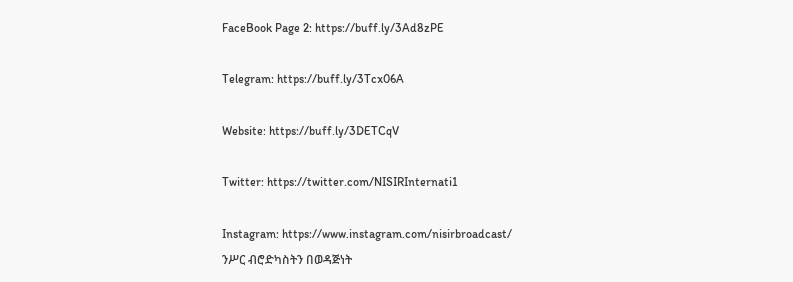FaceBook Page 2: https://buff.ly/3Ad8zPE

Telegram: https://buff.ly/3Tcx06A

Website: https://buff.ly/3DETCqV

Twitter: https://twitter.com/NISIRInternati1

Instagram: https://www.instagram.com/nisirbroadcast/
ንሥር ብሮድካስትን በወዳጅነት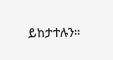ይከታተሉን።